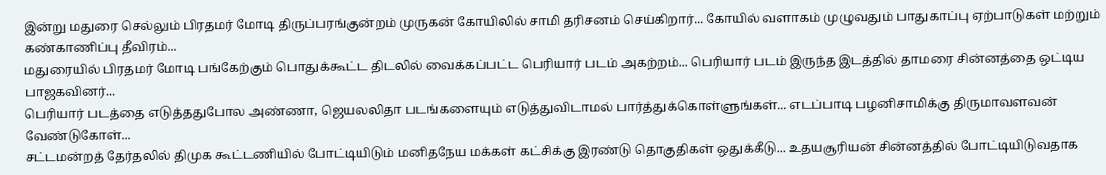இன்று மதுரை செல்லும் பிரதமர் மோடி திருப்பரங்குன்றம் முருகன் கோயிலில் சாமி தரிசனம் செய்கிறார்... கோயில் வளாகம் முழுவதும் பாதுகாப்பு ஏற்பாடுகள் மற்றும் கண்காணிப்பு தீவிரம்...
மதுரையில் பிரதமர் மோடி பங்கேற்கும் பொதுக்கூட்ட திடலில் வைக்கப்பட்ட பெரியார் படம் அகற்றம்... பெரியார் படம் இருந்த இடத்தில் தாமரை சின்னத்தை ஒட்டிய பாஜகவினர்...
பெரியார் படத்தை எடுத்ததுபோல அண்ணா, ஜெயலலிதா படங்களையும் எடுத்துவிடாமல் பார்த்துக்கொள்ளுங்கள்... எடப்பாடி பழனிசாமிக்கு திருமாவளவன் வேண்டுகோள்...
சட்டமன்றத் தேர்தலில் திமுக கூட்டணியில் போட்டியிடும் மனிதநேய மக்கள் கட்சிக்கு இரண்டு தொகுதிகள் ஒதுக்கீடு... உதயசூரியன் சின்னத்தில் போட்டியிடுவதாக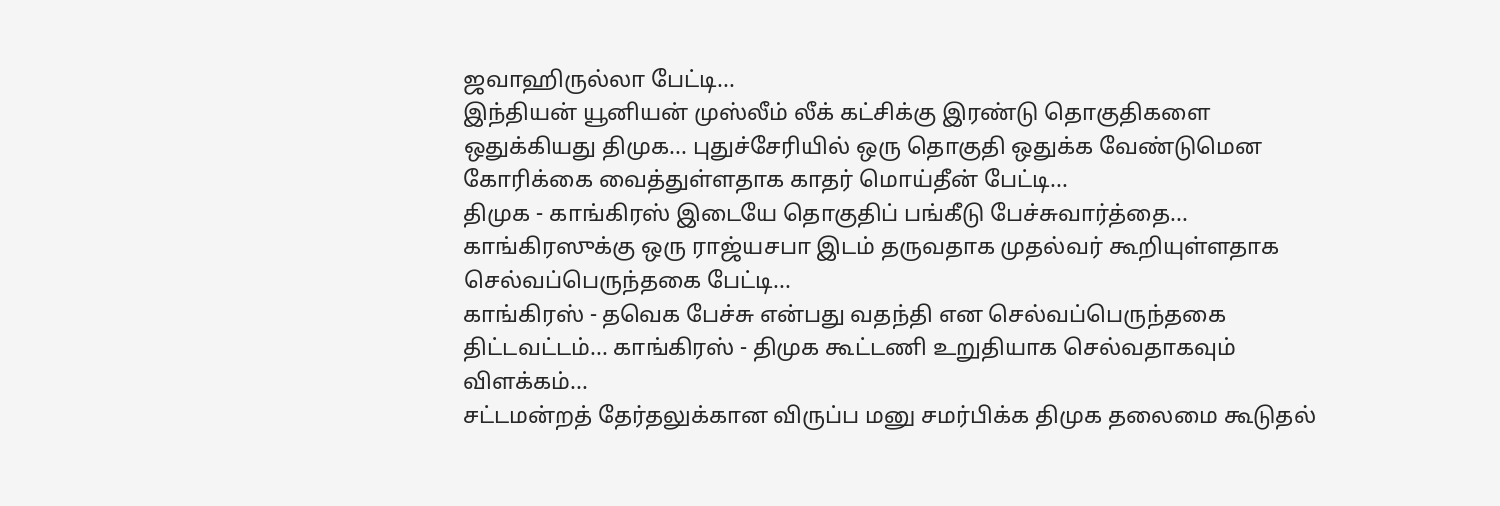ஜவாஹிருல்லா பேட்டி...
இந்தியன் யூனியன் முஸ்லீம் லீக் கட்சிக்கு இரண்டு தொகுதிகளை ஒதுக்கியது திமுக... புதுச்சேரியில் ஒரு தொகுதி ஒதுக்க வேண்டுமென கோரிக்கை வைத்துள்ளதாக காதர் மொய்தீன் பேட்டி...
திமுக - காங்கிரஸ் இடையே தொகுதிப் பங்கீடு பேச்சுவார்த்தை... காங்கிரஸுக்கு ஒரு ராஜ்யசபா இடம் தருவதாக முதல்வர் கூறியுள்ளதாக செல்வப்பெருந்தகை பேட்டி...
காங்கிரஸ் - தவெக பேச்சு என்பது வதந்தி என செல்வப்பெருந்தகை திட்டவட்டம்... காங்கிரஸ் - திமுக கூட்டணி உறுதியாக செல்வதாகவும் விளக்கம்...
சட்டமன்றத் தேர்தலுக்கான விருப்ப மனு சமர்பிக்க திமுக தலைமை கூடுதல்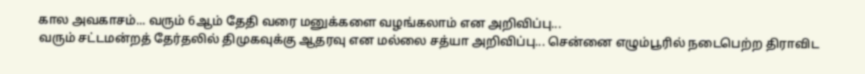கால அவகாசம்... வரும் 6ஆம் தேதி வரை மனுக்களை வழங்கலாம் என அறிவிப்பு...
வரும் சட்டமன்றத் தேர்தலில் திமுகவுக்கு ஆதரவு என மல்லை சத்யா அறிவிப்பு... சென்னை எழும்பூரில் நடைபெற்ற திராவிட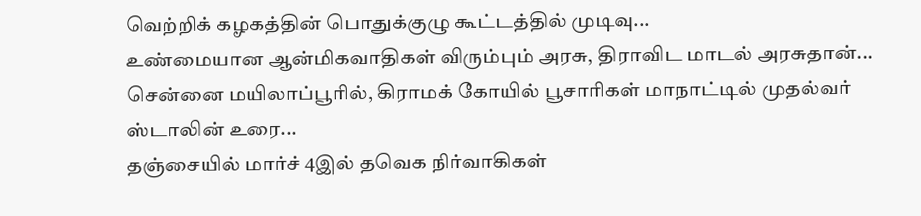வெற்றிக் கழகத்தின் பொதுக்குழு கூட்டத்தில் முடிவு...
உண்மையான ஆன்மிகவாதிகள் விரும்பும் அரசு, திராவிட மாடல் அரசுதான்... சென்னை மயிலாப்பூரில், கிராமக் கோயில் பூசாரிகள் மாநாட்டில் முதல்வர் ஸ்டாலின் உரை...
தஞ்சையில் மார்ச் 4இல் தவெக நிர்வாகிகள்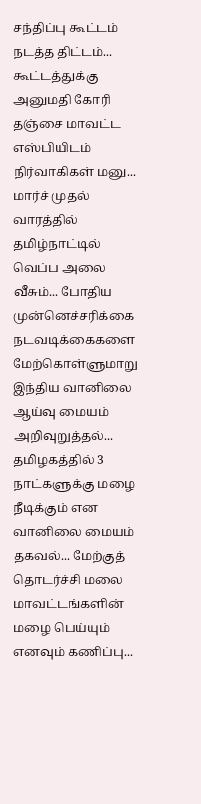சந்திப்பு கூட்டம் நடத்த திட்டம்... கூட்டத்துக்கு அனுமதி கோரி தஞ்சை மாவட்ட எஸ்பியிடம் நிர்வாகிகள் மனு...
மார்ச் முதல் வாரத்தில் தமிழ்நாட்டில் வெப்ப அலை வீசும்... போதிய முன்னெச்சரிக்கை நடவடிக்கைகளை மேற்கொள்ளுமாறு இந்திய வானிலை ஆய்வு மையம் அறிவுறுத்தல்...
தமிழகத்தில் 3 நாட்களுக்கு மழை நீடிக்கும் என வானிலை மையம் தகவல்... மேற்குத் தொடர்ச்சி மலை மாவட்டங்களின் மழை பெய்யும் எனவும் கணிப்பு...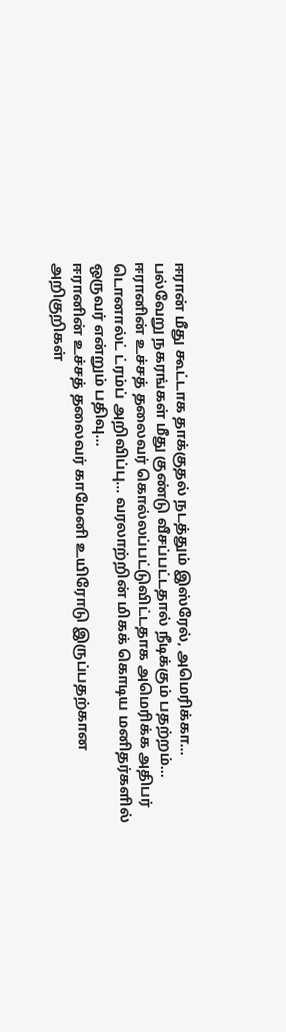ஈரான் மீது கூட்டாக தாக்குதல் நடத்தும் இஸ்ரேல், அமெரிக்கா... பல்வேறு நகரங்கள் மீது குண்டு வீசப்பட்டதால் நீடிக்கும் பதற்றம்...
ஈரானின் உச்சத் தலைவர் கொல்லப்பட்டுவிட்டதாக அமெரிக்க அதிபர் டொனால்ட் ட்ரம்ப் அறிவிப்பு... வரலாற்றின் மிகக் கொடிய மனிதர்களில் ஒருவர் என்றும் பதிவு...
ஈரானின் உச்சத் தலைவர் காமேனி உயிரோடு இருப்பதற்கான அறிகுறிகள்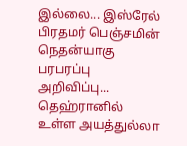இல்லை... இஸ்ரேல் பிரதமர் பெஞ்சமின் நெதன்யாகு பரபரப்பு அறிவிப்பு...
தெஹ்ரானில் உள்ள அயத்துல்லா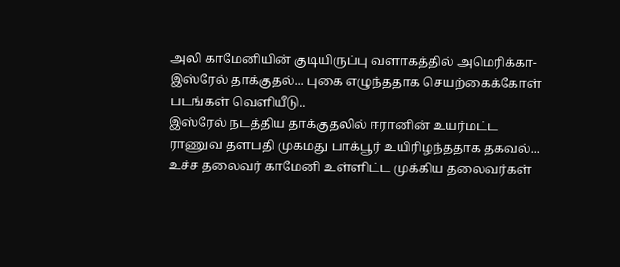அலி காமேனியின் குடியிருப்பு வளாகத்தில் அமெரிக்கா-இஸ்ரேல் தாக்குதல்... புகை எழுந்ததாக செயற்கைக்கோள் படங்கள் வெளியீடு..
இஸ்ரேல் நடத்திய தாக்குதலில் ஈரானின் உயர்மட்ட ராணுவ தளபதி முகமது பாக்பூர் உயிரிழந்ததாக தகவல்... உச்ச தலைவர் காமேனி உள்ளிட்ட முக்கிய தலைவர்கள்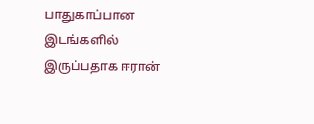பாதுகாப்பான இடங்களில் இருப்பதாக ஈரான்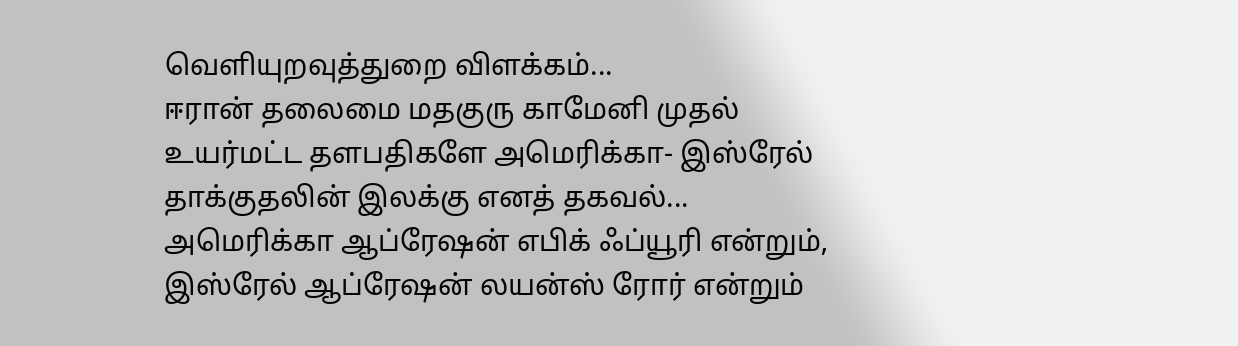வெளியுறவுத்துறை விளக்கம்...
ஈரான் தலைமை மதகுரு காமேனி முதல் உயர்மட்ட தளபதிகளே அமெரிக்கா- இஸ்ரேல் தாக்குதலின் இலக்கு எனத் தகவல்... அமெரிக்கா ஆப்ரேஷன் எபிக் ஃப்யூரி என்றும், இஸ்ரேல் ஆப்ரேஷன் லயன்ஸ் ரோர் என்றும்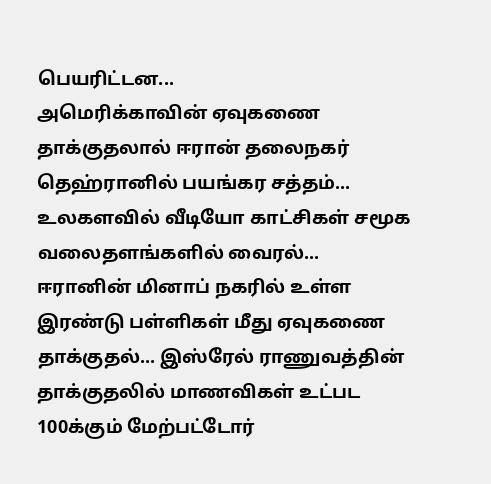பெயரிட்டன...
அமெரிக்காவின் ஏவுகணை தாக்குதலால் ஈரான் தலைநகர் தெஹ்ரானில் பயங்கர சத்தம்... உலகளவில் வீடியோ காட்சிகள் சமூக வலைதளங்களில் வைரல்...
ஈரானின் மினாப் நகரில் உள்ள இரண்டு பள்ளிகள் மீது ஏவுகணை தாக்குதல்... இஸ்ரேல் ராணுவத்தின் தாக்குதலில் மாணவிகள் உட்பட 100க்கும் மேற்பட்டோர்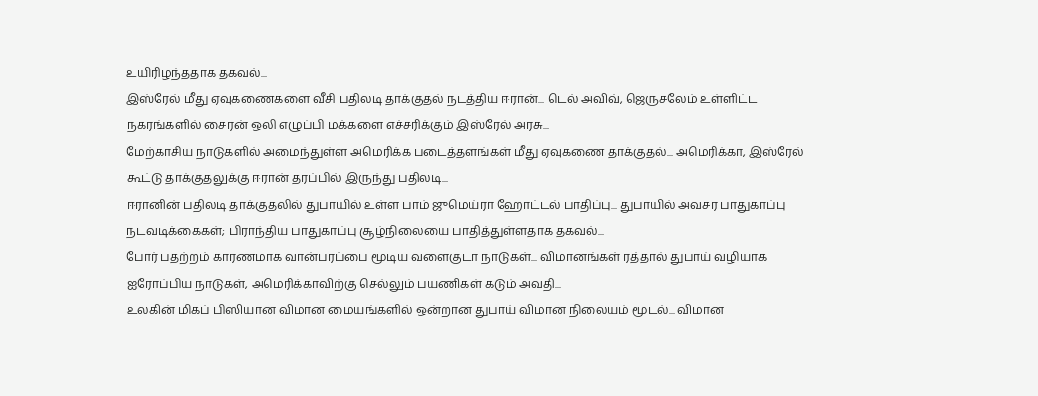உயிரிழந்ததாக தகவல்...
இஸ்ரேல் மீது ஏவுகணைகளை வீசி பதிலடி தாக்குதல் நடத்திய ஈரான்... டெல் அவிவ், ஜெருசலேம் உள்ளிட்ட நகரங்களில் சைரன் ஒலி எழுப்பி மக்களை எச்சரிக்கும் இஸ்ரேல் அரசு...
மேற்காசிய நாடுகளில் அமைந்துள்ள அமெரிக்க படைத்தளங்கள் மீது ஏவுகணை தாக்குதல்... அமெரிக்கா, இஸ்ரேல் கூட்டு தாக்குதலுக்கு ஈரான் தரப்பில் இருந்து பதிலடி...
ஈரானின் பதிலடி தாக்குதலில் துபாயில் உள்ள பாம் ஜுமெய்ரா ஹோட்டல் பாதிப்பு... துபாயில் அவசர பாதுகாப்பு நடவடிக்கைகள்; பிராந்திய பாதுகாப்பு சூழ்நிலையை பாதித்துள்ளதாக தகவல்...
போர் பதற்றம் காரணமாக வான்பரப்பை மூடிய வளைகுடா நாடுகள்... விமானங்கள் ரத்தால் துபாய் வழியாக ஐரோப்பிய நாடுகள், அமெரிக்காவிற்கு செல்லும் பயணிகள் கடும் அவதி...
உலகின் மிகப் பிஸியான விமான மையங்களில் ஒன்றான துபாய் விமான நிலையம் மூடல்... விமான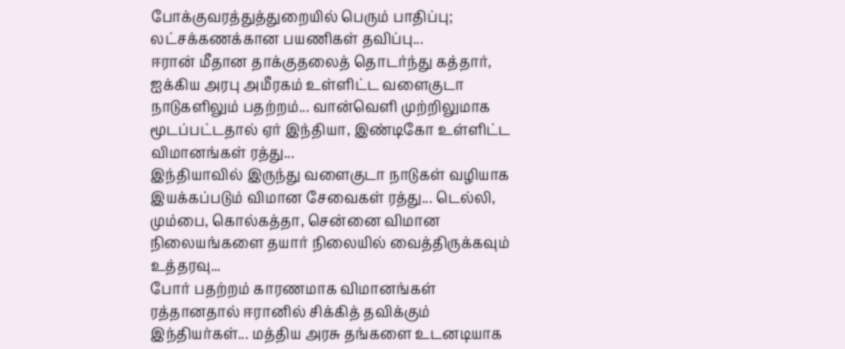போக்குவரத்துத்துறையில் பெரும் பாதிப்பு; லட்சக்கணக்கான பயணிகள் தவிப்பு...
ஈரான் மீதான தாக்குதலைத் தொடர்ந்து கத்தார், ஐக்கிய அரபு அமீரகம் உள்ளிட்ட வளைகுடா நாடுகளிலும் பதற்றம்... வான்வெளி முற்றிலுமாக மூடப்பட்டதால் ஏர் இந்தியா, இண்டிகோ உள்ளிட்ட விமானங்கள் ரத்து...
இந்தியாவில் இருந்து வளைகுடா நாடுகள் வழியாக இயக்கப்படும் விமான சேவைகள் ரத்து... டெல்லி, மும்பை, கொல்கத்தா, சென்னை விமான நிலையங்களை தயார் நிலையில் வைத்திருக்கவும் உத்தரவு...
போர் பதற்றம் காரணமாக விமானங்கள் ரத்தானதால் ஈரானில் சிக்கித் தவிக்கும் இந்தியர்கள்... மத்திய அரசு தங்களை உடனடியாக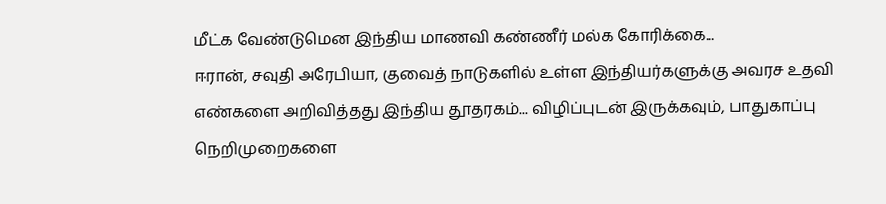மீட்க வேண்டுமென இந்திய மாணவி கண்ணீர் மல்க கோரிக்கை...
ஈரான், சவுதி அரேபியா, குவைத் நாடுகளில் உள்ள இந்தியர்களுக்கு அவரச உதவி எண்களை அறிவித்தது இந்திய தூதரகம்... விழிப்புடன் இருக்கவும், பாதுகாப்பு நெறிமுறைகளை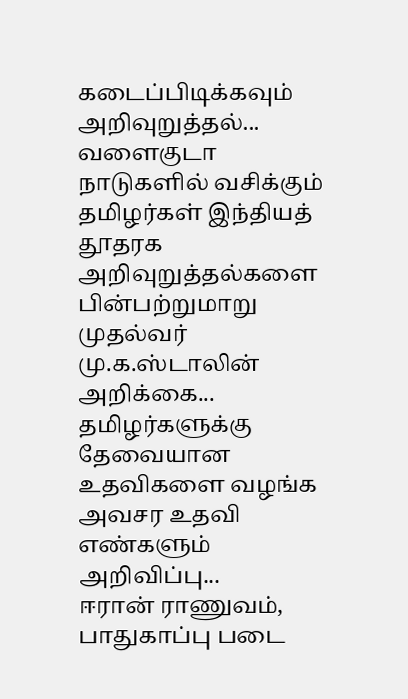கடைப்பிடிக்கவும் அறிவுறுத்தல்...
வளைகுடா நாடுகளில் வசிக்கும் தமிழர்கள் இந்தியத் தூதரக அறிவுறுத்தல்களை பின்பற்றுமாறு முதல்வர் மு.க.ஸ்டாலின் அறிக்கை... தமிழர்களுக்கு தேவையான உதவிகளை வழங்க அவசர உதவி எண்களும் அறிவிப்பு...
ஈரான் ராணுவம், பாதுகாப்பு படை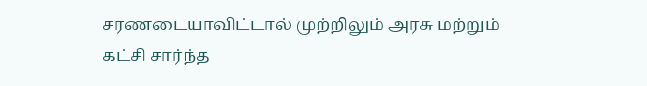சரணடையாவிட்டால் முற்றிலும் அரசு மற்றும் கட்சி சார்ந்த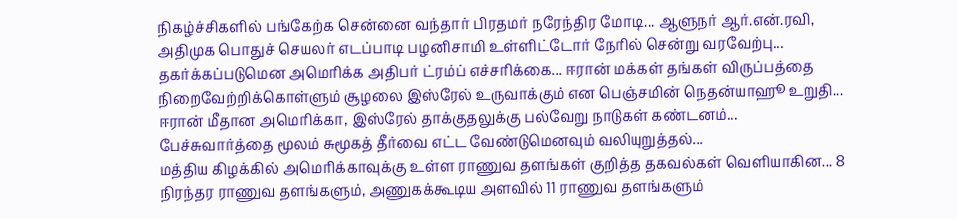நிகழ்ச்சிகளில் பங்கேற்க சென்னை வந்தார் பிரதமர் நரேந்திர மோடி... ஆளுநர் ஆர்.என்.ரவி, அதிமுக பொதுச் செயலர் எடப்பாடி பழனிசாமி உள்ளிட்டோர் நேரில் சென்று வரவேற்பு...
தகர்க்கப்படுமென அமெரிக்க அதிபர் ட்ரம்ப் எச்சரிக்கை... ஈரான் மக்கள் தங்கள் விருப்பத்தை நிறைவேற்றிக்கொள்ளும் சூழலை இஸ்ரேல் உருவாக்கும் என பெஞ்சமின் நெதன்யாஹூ உறுதி...
ஈரான் மீதான அமெரிக்கா, இஸ்ரேல் தாக்குதலுக்கு பல்வேறு நாடுகள் கண்டனம்... பேச்சுவார்த்தை மூலம் சுமூகத் தீர்வை எட்ட வேண்டுமெனவும் வலியுறுத்தல்...
மத்திய கிழக்கில் அமெரிக்காவுக்கு உள்ள ராணுவ தளங்கள் குறித்த தகவல்கள் வெளியாகின... 8 நிரந்தர ராணுவ தளங்களும், அணுகக்கூடிய அளவில் 11 ராணுவ தளங்களும்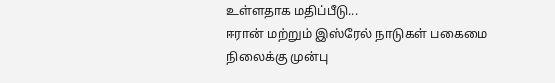உள்ளதாக மதிப்பீடு...
ஈரான் மற்றும் இஸ்ரேல் நாடுகள் பகைமை நிலைக்கு முன்பு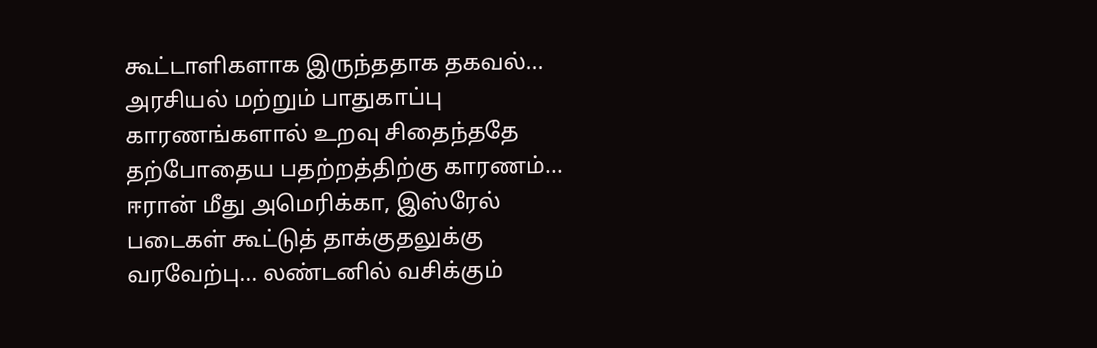கூட்டாளிகளாக இருந்ததாக தகவல்... அரசியல் மற்றும் பாதுகாப்பு காரணங்களால் உறவு சிதைந்ததே தற்போதைய பதற்றத்திற்கு காரணம்...
ஈரான் மீது அமெரிக்கா, இஸ்ரேல் படைகள் கூட்டுத் தாக்குதலுக்கு வரவேற்பு... லண்டனில் வசிக்கும்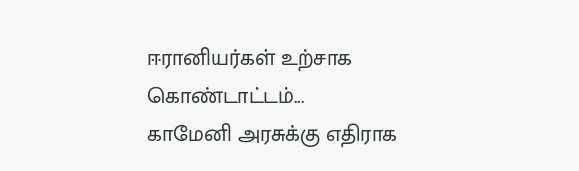ஈரானியர்கள் உற்சாக கொண்டாட்டம்...
காமேனி அரசுக்கு எதிராக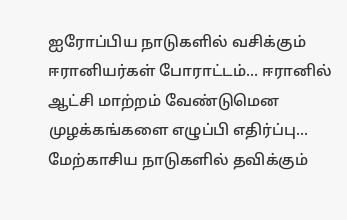ஐரோப்பிய நாடுகளில் வசிக்கும் ஈரானியர்கள் போராட்டம்... ஈரானில் ஆட்சி மாற்றம் வேண்டுமென முழக்கங்களை எழுப்பி எதிர்ப்பு...
மேற்காசிய நாடுகளில் தவிக்கும்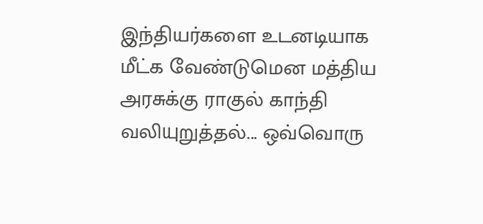இந்தியர்களை உடனடியாக மீட்க வேண்டுமென மத்திய அரசுக்கு ராகுல் காந்தி வலியுறுத்தல்... ஒவ்வொரு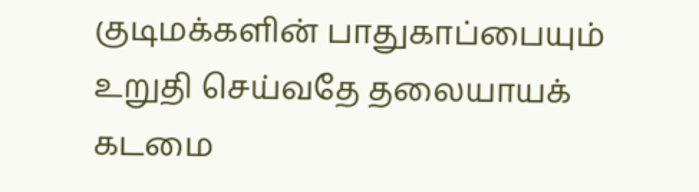குடிமக்களின் பாதுகாப்பையும் உறுதி செய்வதே தலையாயக் கடமை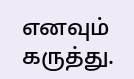எனவும் கருத்து.